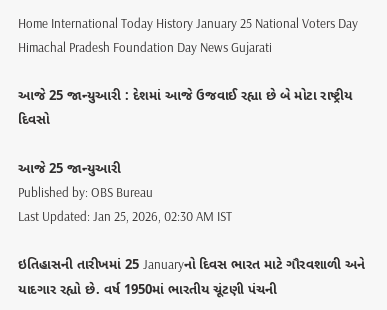Home International Today History January 25 National Voters Day Himachal Pradesh Foundation Day News Gujarati

આજે 25 જાન્યુઆરી : દેશમાં આજે ઉજવાઈ રહ્યા છે બે મોટા રાષ્ટ્રીય દિવસો

આજે 25 જાન્યુઆરી
Published by: OBS Bureau
Last Updated: Jan 25, 2026, 02:30 AM IST

ઇતિહાસની તારીખમાં 25 Januaryનો દિવસ ભારત માટે ગૌરવશાળી અને યાદગાર રહ્યો છે. વર્ષ 1950માં ભારતીય ચૂંટણી પંચની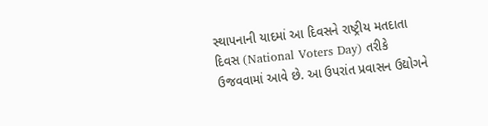સ્થાપનાની યાદમાં આ દિવસને રાષ્ટ્રીય મતદાતા દિવસ (National Voters Day) તરીકે ઉજવવામાં આવે છે. આ ઉપરાંત પ્રવાસન ઉદ્યોગને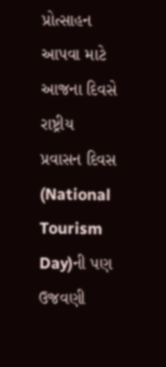પ્રોત્સાહન આપવા માટે આજના દિવસે રાષ્ટ્રીય પ્રવાસન દિવસ (National Tourism Day)ની પણ ઉજવણી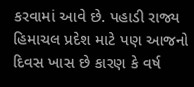કરવામાં આવે છે. પહાડી રાજ્ય હિમાચલ પ્રદેશ માટે પણ આજનો દિવસ ખાસ છે કારણ કે વર્ષ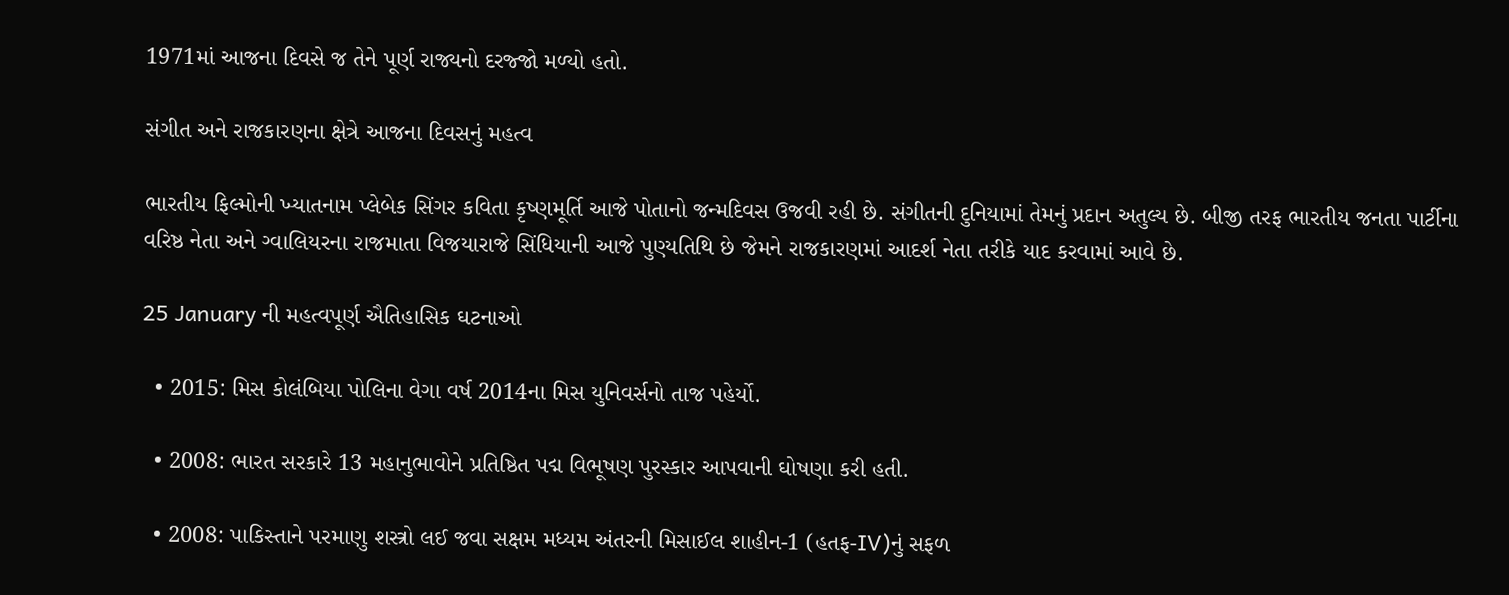1971માં આજના દિવસે જ તેને પૂર્ણ રાજ્યનો દરજ્જો મળ્યો હતો.

સંગીત અને રાજકારણના ક્ષેત્રે આજના દિવસનું મહત્વ

ભારતીય ફિલ્મોની ખ્યાતનામ પ્લેબેક સિંગર કવિતા કૃષ્ણમૂર્તિ આજે પોતાનો જન્મદિવસ ઉજવી રહી છે. સંગીતની દુનિયામાં તેમનું પ્રદાન અતુલ્ય છે. બીજી તરફ ભારતીય જનતા પાર્ટીના વરિષ્ઠ નેતા અને ગ્વાલિયરના રાજમાતા વિજયારાજે સિંધિયાની આજે પુણ્યતિથિ છે જેમને રાજકારણમાં આદર્શ નેતા તરીકે યાદ કરવામાં આવે છે.

25 January ની મહત્વપૂર્ણ ઐતિહાસિક ઘટનાઓ

  • 2015: મિસ કોલંબિયા પોલિના વેગા વર્ષ 2014ના મિસ યુનિવર્સનો તાજ પહેર્યો.

  • 2008: ભારત સરકારે 13 મહાનુભાવોને પ્રતિષ્ઠિત પદ્મ વિભૂષણ પુરસ્કાર આપવાની ઘોષણા કરી હતી.

  • 2008: પાકિસ્તાને પરમાણુ શસ્ત્રો લઈ જવા સક્ષમ મધ્યમ અંતરની મિસાઈલ શાહીન-1 (હતફ-IV)નું સફળ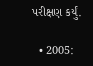પરીક્ષણ કર્યું.

  • 2005: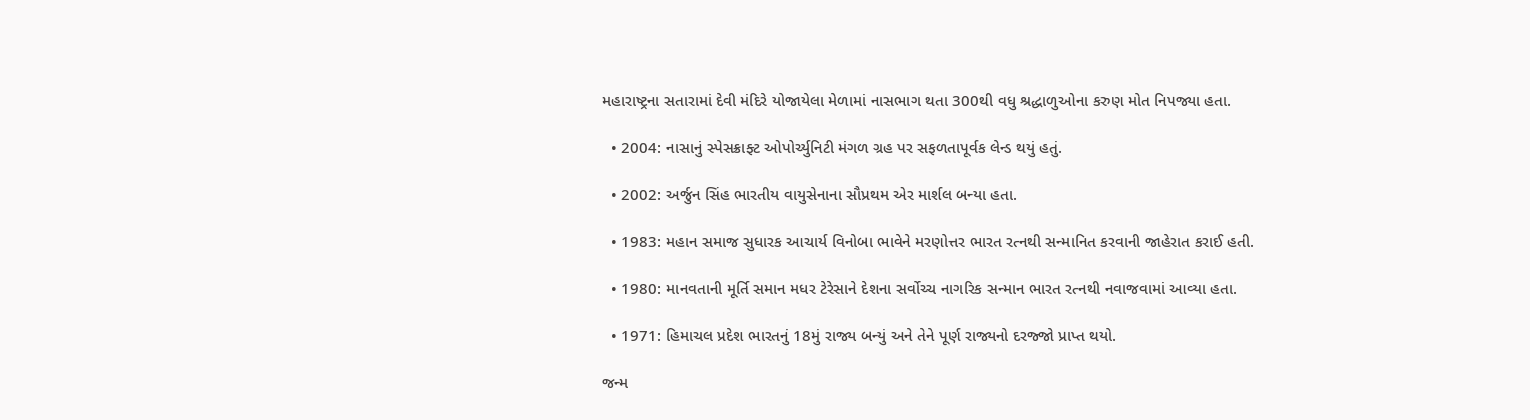મહારાષ્ટ્રના સતારામાં દેવી મંદિરે યોજાયેલા મેળામાં નાસભાગ થતા 300થી વધુ શ્રદ્ધાળુઓના કરુણ મોત નિપજ્યા હતા.

  • 2004: નાસાનું સ્પેસક્રાફ્ટ ઓપોર્ચ્યુનિટી મંગળ ગ્રહ પર સફળતાપૂર્વક લેન્ડ થયું હતું.

  • 2002: અર્જુન સિંહ ભારતીય વાયુસેનાના સૌપ્રથમ એર માર્શલ બન્યા હતા.

  • 1983: મહાન સમાજ સુધારક આચાર્ય વિનોબા ભાવેને મરણોત્તર ભારત રત્નથી સન્માનિત કરવાની જાહેરાત કરાઈ હતી.

  • 1980: માનવતાની મૂર્તિ સમાન મધર ટેરેસાને દેશના સર્વોચ્ચ નાગરિક સન્માન ભારત રત્નથી નવાજવામાં આવ્યા હતા.

  • 1971: હિમાચલ પ્રદેશ ભારતનું 18મું રાજ્ય બન્યું અને તેને પૂર્ણ રાજ્યનો દરજ્જો પ્રાપ્ત થયો.

જન્મ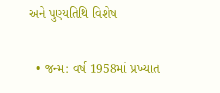અને પુણ્યતિથિ વિશેષ

  • જન્મ: વર્ષ 1958માં પ્રખ્યાત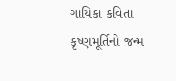ગાયિકા કવિતા કૃષ્ણમૂર્તિનો જન્મ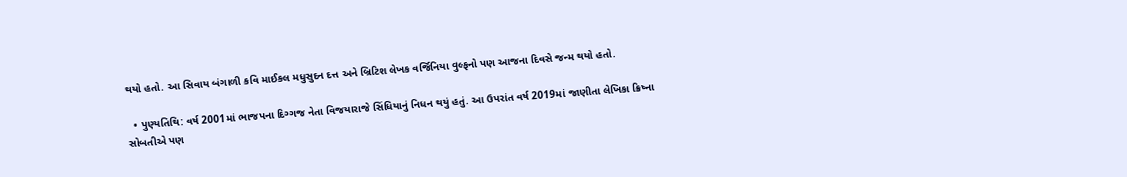થયો હતો. આ સિવાય બંગાળી કવિ માઈકલ મધુસુદન દત્ત અને બ્રિટિશ લેખક વર્જિનિયા વુલ્ફનો પણ આજના દિવસે જન્મ થયો હતો.

  • પુણ્યતિથિ: વર્ષ 2001માં ભાજપના દિગ્ગજ નેતા વિજયારાજે સિંધિયાનું નિધન થયું હતું. આ ઉપરાંત વર્ષ 2019માં જાણીતા લેખિકા ક્રિષ્ના સોબતીએ પણ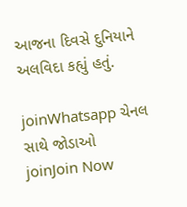આજના દિવસે દુનિયાને અલવિદા કહ્યું હતું.

joinWhatsapp ચેનલ સાથે જોડાઓ
joinJoin Now